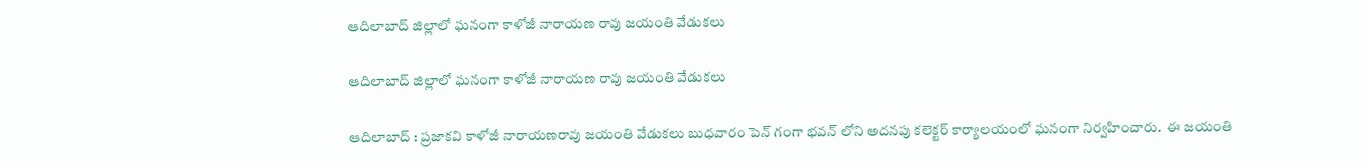ఆదిలాబాద్ జిల్లాలో ఘనంగా కాళోజీ నారాయణ రావు జయంతి వేడుకలు

ఆదిలాబాద్ జిల్లాలో ఘనంగా కాళోజీ నారాయణ రావు జయంతి వేడుకలు

ఆదిలాబాద్ : ప్రజాకవి కాళోజీ నారాయణరావు జయంతి వేడుకలు బుధవారం పెన్ గంగా భవన్ లోని అదనపు కలెక్టర్ కార్యాలయంలో ఘనంగా నిర్వహించారు.  ఈ జయంతి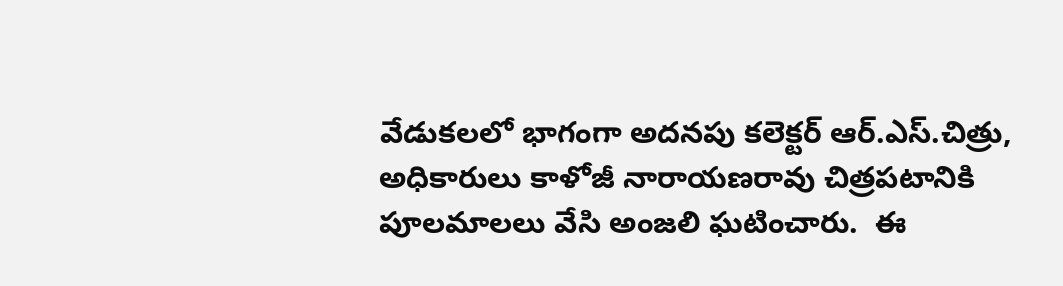వేడుకలలో భాగంగా అదనపు కలెక్టర్ ఆర్.ఎస్.చిత్రు, అధికారులు కాళోజీ నారాయణరావు చిత్రపటానికి పూలమాలలు వేసి అంజలి ఘటించారు.  ఈ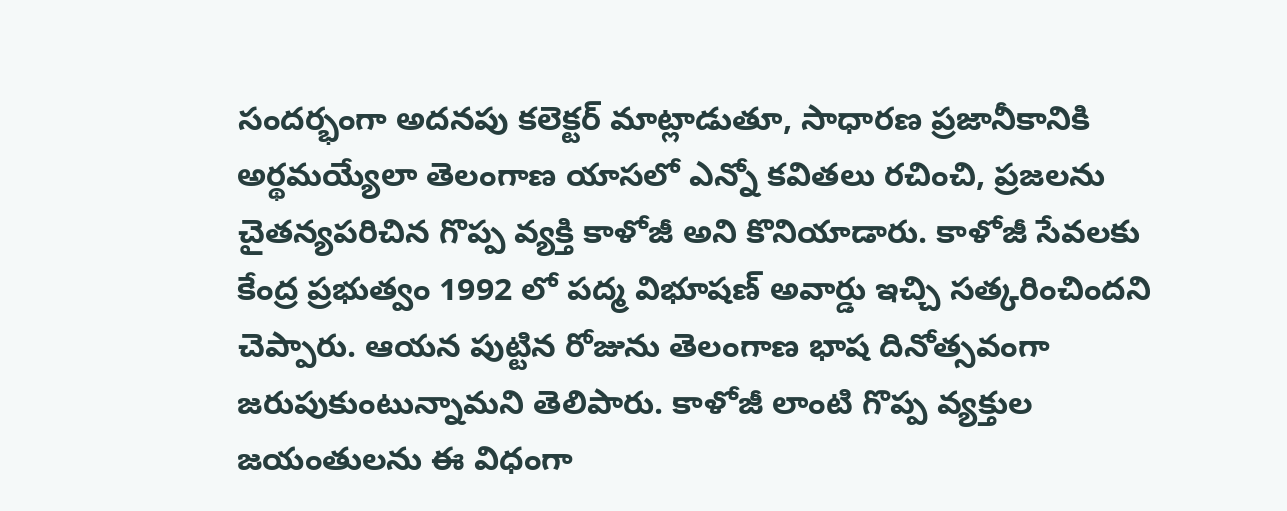సందర్భంగా అదనపు కలెక్టర్ మాట్లాడుతూ, సాధారణ ప్రజానీకానికి అర్థమయ్యేలా తెలంగాణ యాసలో ఎన్నో కవితలు రచించి, ప్రజలను చైతన్యపరిచిన గొప్ప వ్యక్తి కాళోజీ అని కొనియాడారు. కాళోజీ సేవలకు కేంద్ర ప్రభుత్వం 1992 లో పద్మ విభూషణ్ అవార్డు ఇచ్చి సత్కరించిందని చెప్పారు. ఆయన పుట్టిన రోజును తెలంగాణ భాష దినోత్సవంగా జరుపుకుంటున్నామని తెలిపారు. కాళోజీ లాంటి గొప్ప వ్యక్తుల జయంతులను ఈ విధంగా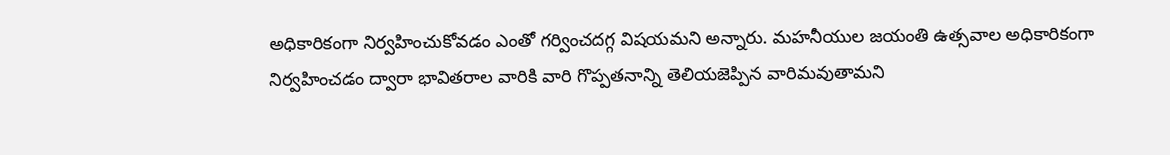అధికారికంగా నిర్వహించుకోవడం ఎంతో గర్వించదగ్గ విషయమని అన్నారు. మహనీయుల జయంతి ఉత్సవాల అధికారికంగా నిర్వహించడం ద్వారా భావితరాల వారికి వారి గొప్పతనాన్ని తెలియజెప్పిన వారిమవుతామని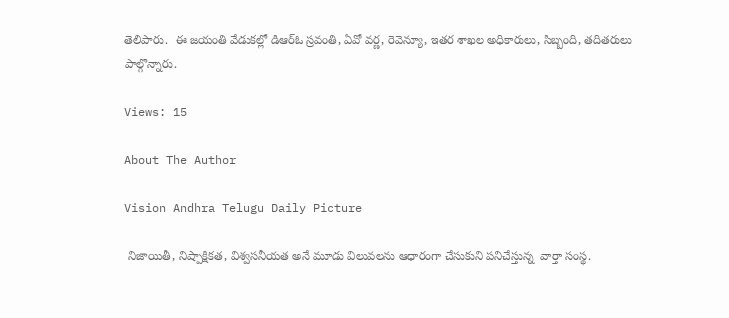తెలిపారు.  ఈ జయంతి వేడుకల్లో డిఆర్ఓ స్రవంతి, ఏవో వర్ణ, రెవెన్యూ, ఇతర శాఖల అధికారులు, సిబ్బంది, తదితరులు పాల్గొన్నారు.

Views: 15

About The Author

Vision Andhra Telugu Daily Picture

 నిజాయితీ, నిష్పాక్షికత, విశ్వసనీయత అనే మూడు విలువలను ఆధారంగా చేసుకుని పనిచేస్తున్న  వార్తా సంస్థ.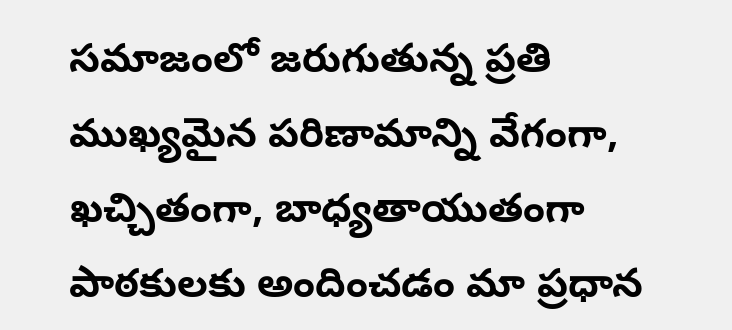సమాజంలో జరుగుతున్న ప్రతి ముఖ్యమైన పరిణామాన్ని వేగంగా, ఖచ్చితంగా, బాధ్యతాయుతంగా పాఠకులకు అందించడం మా ప్రధాన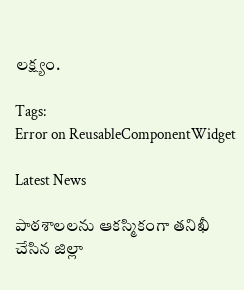లక్ష్యం.

Tags:
Error on ReusableComponentWidget

Latest News

పాఠశాలలను ఆకస్మికంగా తనిఖీ చేసిన జిల్లా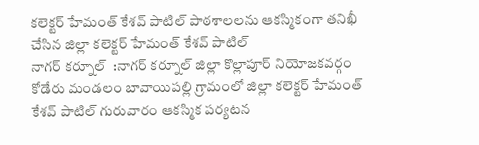కలెక్టర్ హేమంత్ కేశవ్ పాటిల్ పాఠశాలలను ఆకస్మికంగా తనిఖీ చేసిన జిల్లా కలెక్టర్ హేమంత్ కేశవ్ పాటిల్
నాగర్ కర్నూల్  :నాగర్ కర్నూల్ జిల్లా కొల్లాపూర్ నియోజకవర్గం కోడేరు మండలం బావాయిపల్లి గ్రామంలో జిల్లా కలెక్టర్ హేమంత్ కేశవ్ పాటిల్ గురువారం ఆకస్మిక పర్యటన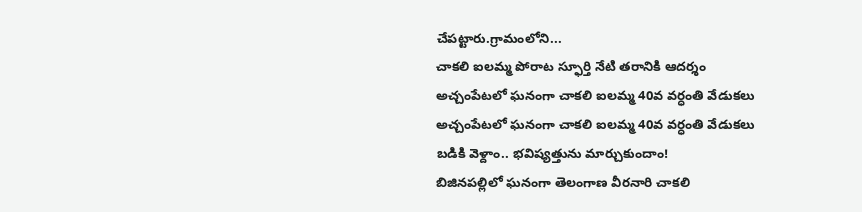చేపట్టారు.గ్రామంలోని...
చాకలి ఐలమ్మ పోరాట స్ఫూర్తి నేటి తరానికి ఆదర్శం
అచ్చంపేటలో ఘనంగా చాకలి ఐలమ్మ 40వ వర్ధంతి వేడుకలు
అచ్చంపేటలో ఘనంగా చాకలి ఐలమ్మ 40వ వర్ధంతి వేడుకలు
బడికి వెళ్దాం.. భవిష్యత్తును మార్చుకుందాం!
బిజినపల్లిలో ఘనంగా తెలంగాణ వీరనారి చాకలి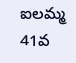ఐలమ్మ 41వ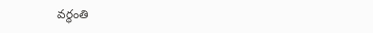వర్ధంతి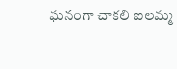ఘనంగా చాకలి ఐలమ్మ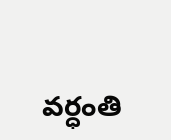వర్ధంతి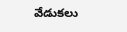వేడుకలు